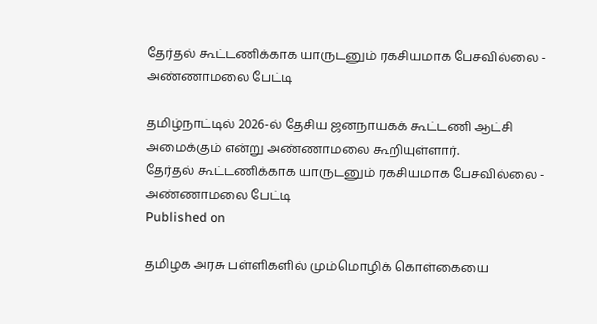தேர்தல் கூட்டணிக்காக யாருடனும் ரகசியமாக பேசவில்லை - அண்ணாமலை பேட்டி

தமிழ்நாட்டில் 2026-ல் தேசிய ஜனநாயகக் கூட்டணி ஆட்சி அமைக்கும் என்று அண்ணாமலை கூறியுள்ளார்.
தேர்தல் கூட்டணிக்காக யாருடனும் ரகசியமாக பேசவில்லை - அண்ணாமலை பேட்டி
Published on

தமிழக அரசு பள்ளிகளில் மும்மொழிக் கொள்கையை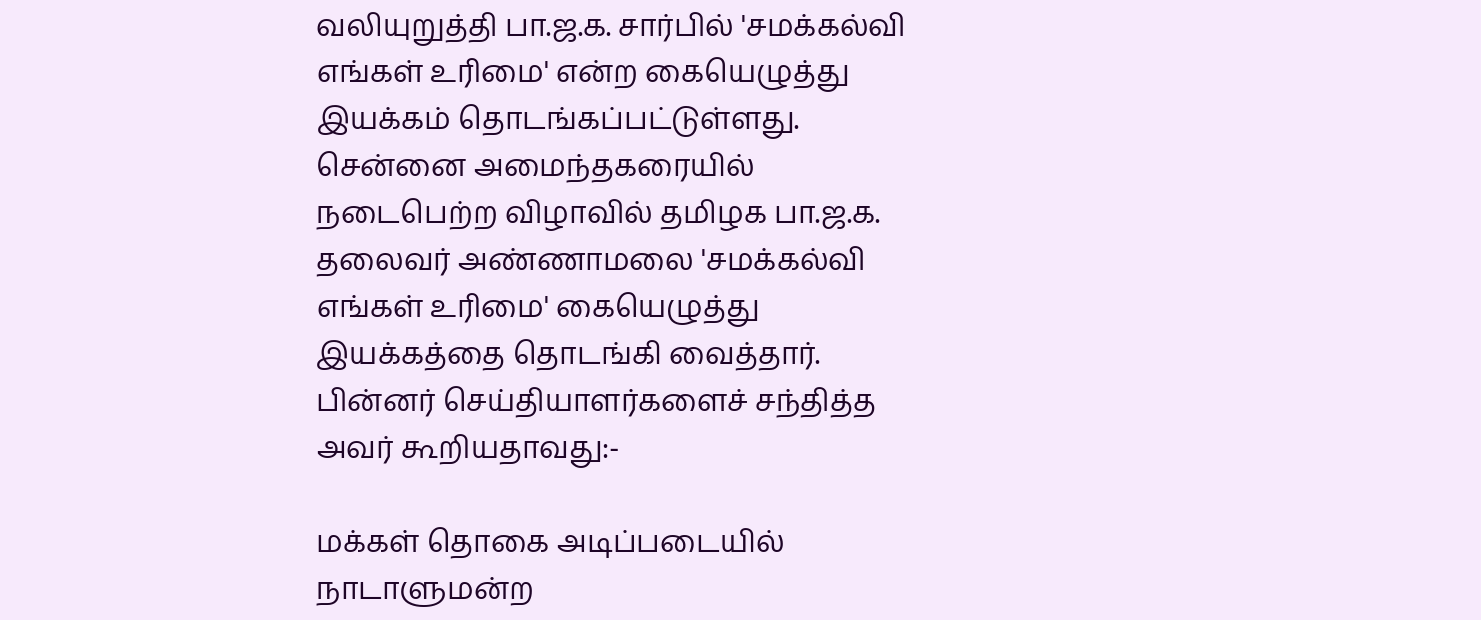வலியுறுத்தி பா.ஜ.க. சார்பில் 'சமக்கல்வி எங்கள் உரிமை' என்ற கையெழுத்து இயக்கம் தொடங்கப்பட்டுள்ளது. சென்னை அமைந்தகரையில் நடைபெற்ற விழாவில் தமிழக பா.ஜ.க. தலைவர் அண்ணாமலை 'சமக்கல்வி எங்கள் உரிமை' கையெழுத்து இயக்கத்தை தொடங்கி வைத்தார். பின்னர் செய்தியாளர்களைச் சந்தித்த அவர் கூறியதாவது:-

மக்கள் தொகை அடிப்படையில் நாடாளுமன்ற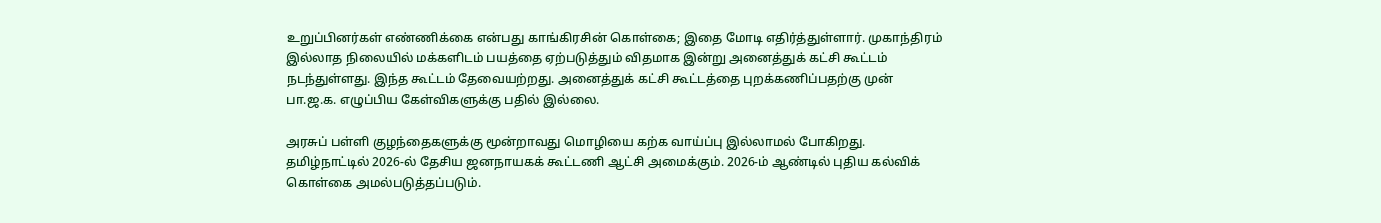உறுப்பினர்கள் எண்ணிக்கை என்பது காங்கிரசின் கொள்கை; இதை மோடி எதிர்த்துள்ளார். முகாந்திரம் இல்லாத நிலையில் மக்களிடம் பயத்தை ஏற்படுத்தும் விதமாக இன்று அனைத்துக் கட்சி கூட்டம் நடந்துள்ளது. இந்த கூட்டம் தேவையற்றது. அனைத்துக் கட்சி கூட்டத்தை புறக்கணிப்பதற்கு முன் பா.ஜ.க. எழுப்பிய கேள்விகளுக்கு பதில் இல்லை.

அரசுப் பள்ளி குழந்தைகளுக்கு மூன்றாவது மொழியை கற்க வாய்ப்பு இல்லாமல் போகிறது. தமிழ்நாட்டில் 2026-ல் தேசிய ஜனநாயகக் கூட்டணி ஆட்சி அமைக்கும். 2026-ம் ஆண்டில் புதிய கல்விக் கொள்கை அமல்படுத்தப்படும்.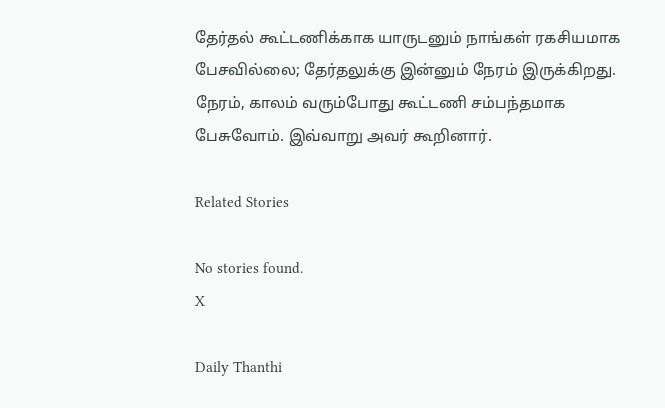தேர்தல் கூட்டணிக்காக யாருடனும் நாங்கள் ரகசியமாக பேசவில்லை; தேர்தலுக்கு இன்னும் நேரம் இருக்கிறது. நேரம், காலம் வரும்போது கூட்டணி சம்பந்தமாக பேசுவோம். இவ்வாறு அவர் கூறினார்.

Related Stories

No stories found.
X

Daily Thanthi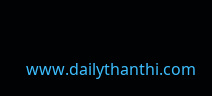www.dailythanthi.com